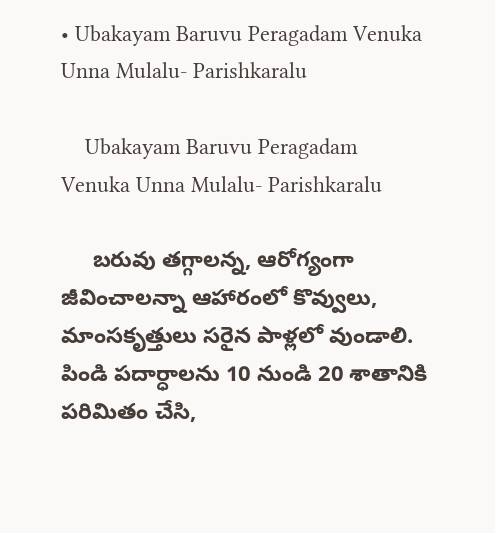• Ubakayam Baruvu Peragadam Venuka Unna Mulalu- Parishkaralu

    Ubakayam Baruvu Peragadam Venuka Unna Mulalu- Parishkaralu

     బరువు తగ్గాలన్న, ఆరోగ్యంగా జీవించాలన్నా ఆహారంలో కొవ్వులు, మాంసకృత్తులు సరైన పాళ్లలో వుండాలి. పిండి పదార్ధాలను 10 నుండి 20 శాతానికి పరిమితం చేసి,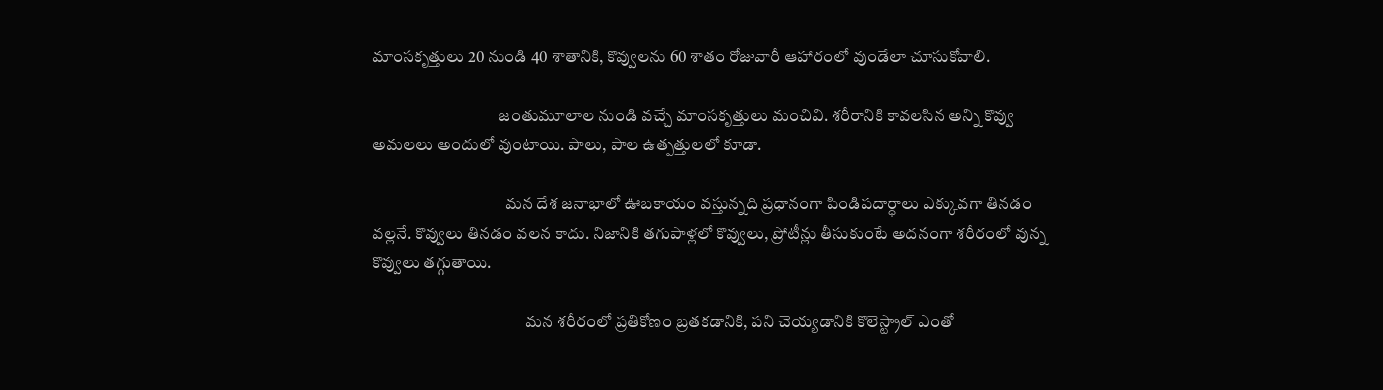మాంసకృత్తులు 20 నుండి 40 శాతానికి, కొవ్వులను 60 శాతం రోజువారీ ఆహారంలో వుండేలా చూసుకోవాలి.

                                      జంతుమూలాల నుండి వచ్చే మాంసకృత్తులు మంచివి. శరీరానికి కావలసిన అన్ని కొవ్వు అమలలు అందులో వుంటాయి. పాలు, పాల ఉత్పత్తులలో కూడా.

                                        మన దేశ జనాభాలో ఊబకాయం వస్తున్నది ప్రధానంగా పిండిపదార్ధాలు ఎక్కువగా తినడం వల్లనే. కొవ్వులు తినడం వలన కాదు. నిజానికి తగుపాళ్లలో కొవ్వులు, ప్రోటీన్లు తీసుకుంటే అదనంగా శరీరంలో వున్న కొవ్వులు తగ్గుతాయి.

                                              మన శరీరంలో ప్రతికోణం బ్రతకడానికి, పని చెయ్యడానికి కొలెస్ట్రాల్ ఎంతో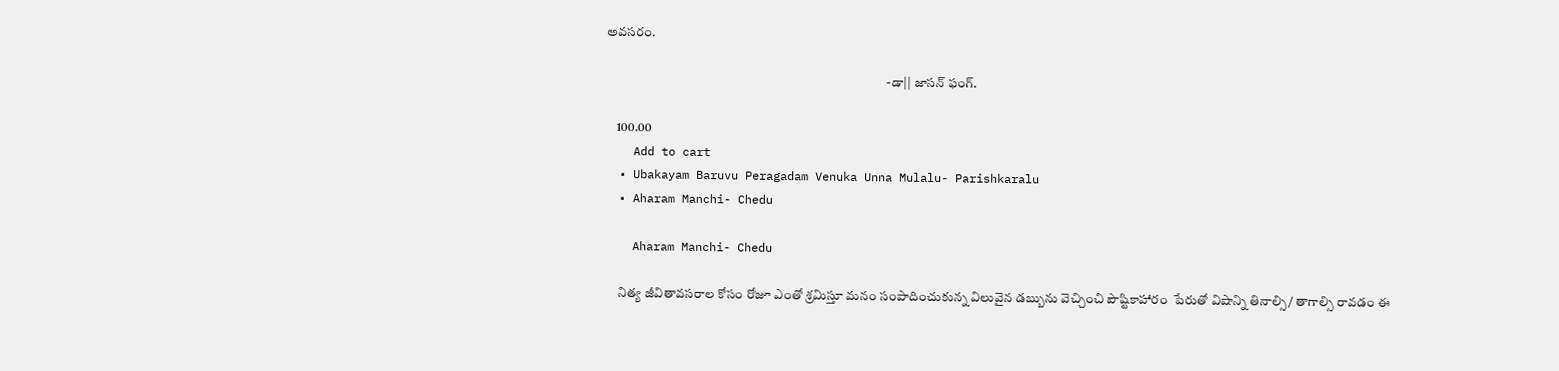అవసరం.

                                                                                                          -డా|| జాసన్ ఫంగ్.

    100.00
    Add to cart
  • Ubakayam Baruvu Peragadam Venuka Unna Mulalu- Parishkaralu
  • Aharam Manchi- Chedu

    Aharam Manchi- Chedu

     నిత్య జీవితావసరాల కోసం రోజూ ఎంతో శ్రమిస్తూ మనం సంపాదించుకున్న విలువైన డబ్బును వెచ్చించి పౌష్టికాహారం  పేరుతో విషాన్ని తినాల్సి/ తాగాల్సి రావడం ఈ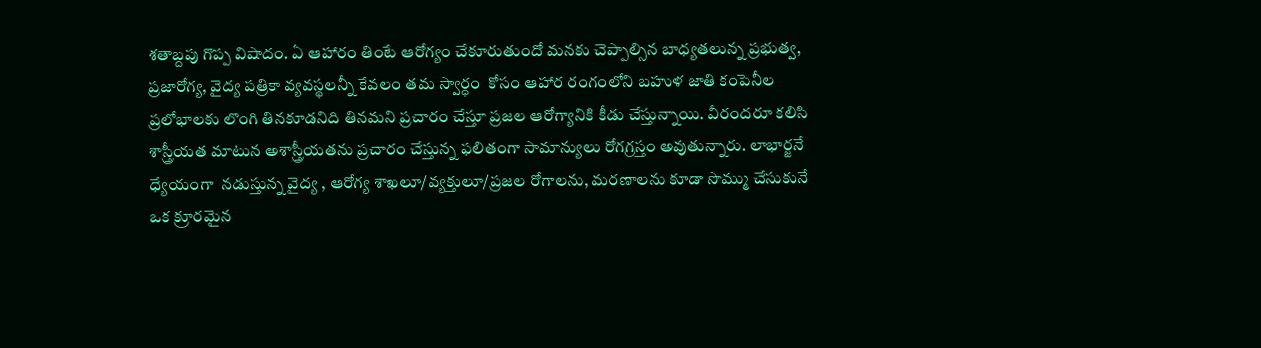శతాబ్దపు గొప్ప విషాదం. ఏ ఆహారం తింటే ఆరోగ్యం చేకూరుతుందో మనకు చెప్పాల్సిన బాధ్యతలున్న ప్రభుత్వ, ప్రజారోగ్య, వైద్య పత్రికా వ్యవస్థలన్నీ కేవలం తమ స్వార్ధం  కోసం ఆహార రంగంలోని బహుళ జాతి కంపెనీల ప్రలోభాలకు లొంగి తినకూడనిది తినమని ప్రచారం చేస్తూ ప్రజల ఆరోగ్యానికి కీడు చేస్తున్నాయి. వీరందరూ కలిసి శాస్త్రీయత మాటున అశాస్త్రీయతను ప్రచారం చేస్తున్న ఫలితంగా సామాన్యులు రోగగ్రస్తం అవుతున్నారు. లాభార్జనే ధ్యేయంగా  నడుస్తున్న వైద్య , ఆరోగ్య శాఖలూ/వ్యక్తులూ/ప్రజల రోగాలను, మరణాలను కూడా సొమ్ము చేసుకునే ఒక క్రూరమైన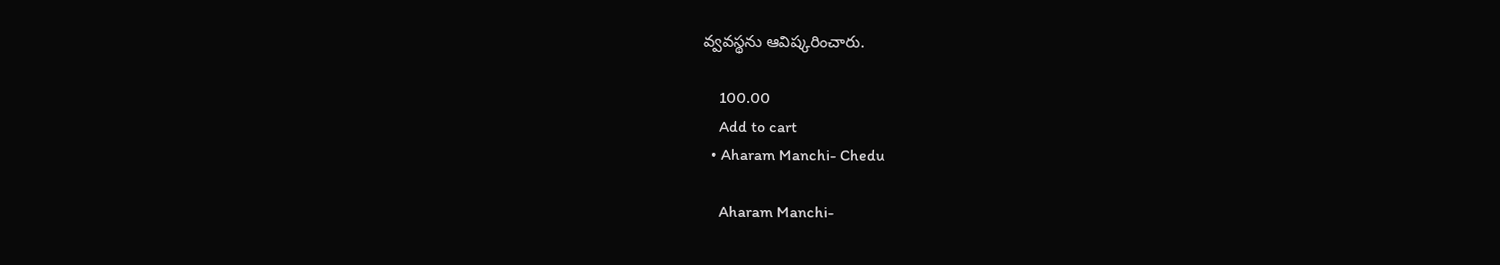వ్వవస్థను ఆవిష్కరించారు.

    100.00
    Add to cart
  • Aharam Manchi- Chedu

    Aharam Manchi-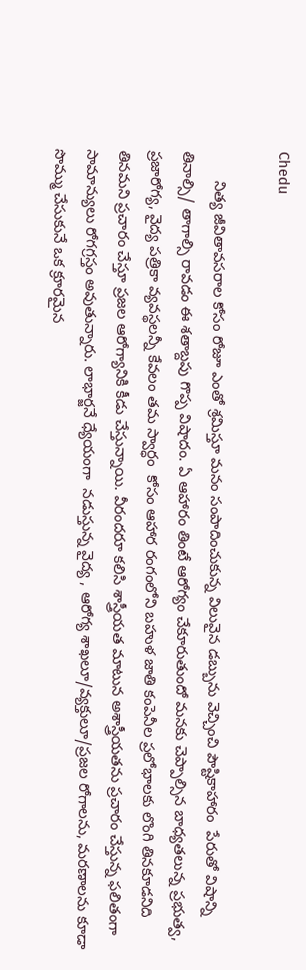Chedu

       నిత్య జీవితావసరాల కోసం రోజూ ఎంతో శ్రమిస్తూ మనం సంపాదించుకున్న విలువైన డబ్బును వెచ్చించి పౌష్టికాహారం  పేరుతో విషాన్ని తినాల్సి/ తాగాల్సి రావడం ఈ శతాబ్దపు గొప్ప విషాదం. ఏ ఆహారం తింటే ఆరోగ్యం చేకూరుతుందో మనకు చెప్పాల్సిన బాధ్యతలున్న ప్రభుత్వ, ప్రజారోగ్య, వైద్య పత్రికా వ్యవస్థలన్నీ కేవలం తమ స్వార్ధం  కోసం ఆహార రంగంలోని బహుళ జాతి కంపెనీల ప్రలోభాలకు లొంగి తినకూడనిది తినమని ప్రచారం చేస్తూ ప్రజల ఆరోగ్యానికి కీడు చేస్తున్నాయి. వీరందరూ కలిసి శాస్త్రీయత మాటున అశాస్త్రీయతను ప్రచారం చేస్తున్న ఫలితంగా సామాన్యులు రోగగ్రస్తం అవుతున్నారు. లాభార్జనే ధ్యేయంగా  నడుస్తున్న వైద్య , ఆరోగ్య శాఖలూ/వ్యక్తులూ/ప్రజల రోగాలను, మరణాలను కూడా సొమ్ము చేసుకునే ఒక క్రూరమైన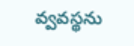వ్వవస్థను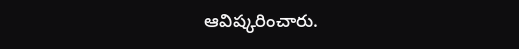ఆవిష్కరించారు.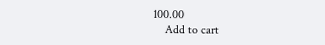100.00
    Add to cart